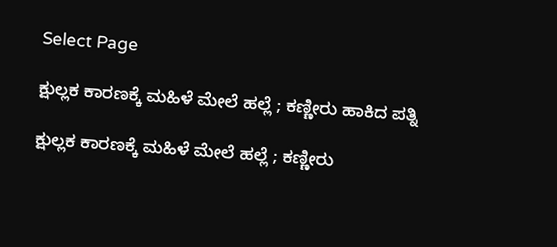Select Page

ಕ್ಷುಲ್ಲಕ ‌ಕಾರಣಕ್ಕೆ‌ ಮಹಿಳೆ ಮೇಲೆ ಹಲ್ಲೆ ; ಕಣ್ಣೀರು ಹಾಕಿದ ಪತ್ನಿ

ಕ್ಷುಲ್ಲಕ ‌ಕಾರಣಕ್ಕೆ‌ ಮಹಿಳೆ ಮೇಲೆ ಹಲ್ಲೆ ; ಕಣ್ಣೀರು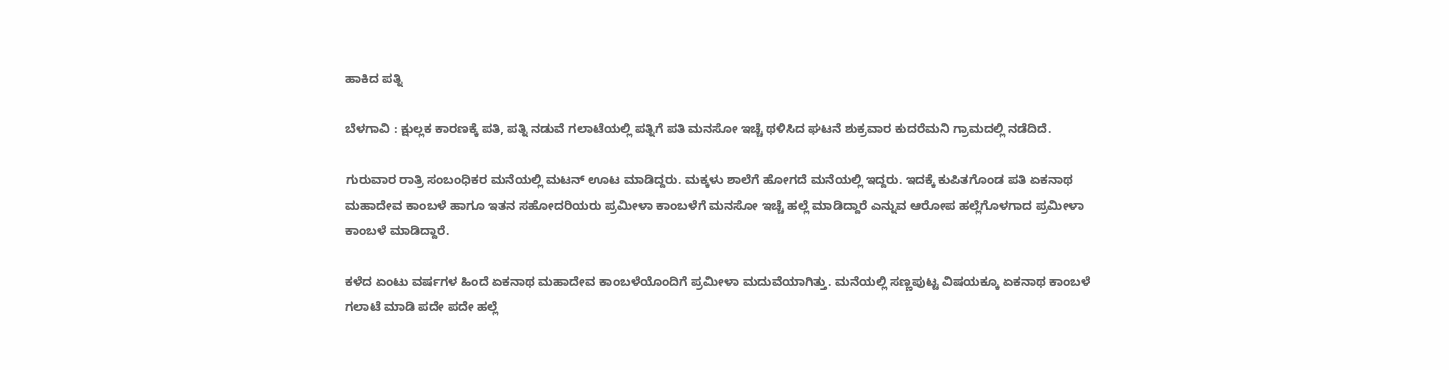ಹಾಕಿದ ಪತ್ನಿ

ಬೆಳಗಾವಿ‌ : ಕ್ಷುಲ್ಲಕ ಕಾರಣಕ್ಕೆ ಪತಿ, ಪತ್ನಿ ನಡುವೆ ಗಲಾಟೆಯಲ್ಲಿ ಪತ್ನಿಗೆ ಪತಿ ಮನಸೋ ಇಚ್ಚೆ ಥಳಿಸಿದ ಘಟನೆ ಶುಕ್ರವಾರ ಕುದರೆಮನಿ ಗ್ರಾಮದಲ್ಲಿ ನಡೆದಿದೆ.

ಗುರುವಾರ ರಾತ್ರಿ ಸಂಬಂಧಿಕರ ಮನೆಯಲ್ಲಿ ಮಟನ್ ಊಟ ಮಾಡಿದ್ದರು. ಮಕ್ಕಳು ಶಾಲೆಗೆ ಹೋಗದೆ ಮನೆಯಲ್ಲಿ ಇದ್ದರು. ಇದಕ್ಕೆ ಕುಪಿತಗೊಂಡ ಪತಿ ಏಕನಾಥ ಮಹಾದೇವ ಕಾಂಬಳೆ ಹಾಗೂ ಇತನ ಸಹೋದರಿಯರು ಪ್ರಮೀಳಾ ಕಾಂಬಳೆಗೆ ಮನಸೋ ಇಚ್ಚೆ ಹಲ್ಲೆ‌‌ ಮಾಡಿದ್ದಾರೆ ಎನ್ನುವ ಆರೋಪ ಹಲ್ಲೆಗೊಳಗಾದ ಪ್ರಮೀಳಾ ಕಾಂಬಳೆ ಮಾಡಿದ್ದಾರೆ.

ಕಳೆದ ಏಂಟು ವರ್ಷಗಳ‌ ಹಿಂದೆ ಏಕನಾಥ ಮಹಾದೇವ ಕಾಂಬಳೆಯೊಂದಿಗೆ ಪ್ರಮೀಳಾ ಮದುವೆಯಾಗಿತ್ತು. ಮನೆಯಲ್ಲಿ ಸಣ್ಣಪುಟ್ಟ ವಿಷಯಕ್ಕೂ ಏಕನಾಥ ಕಾಂಬಳೆ ಗಲಾಟೆ ಮಾಡಿ ಪದೇ ಪದೇ ಹಲ್ಲೆ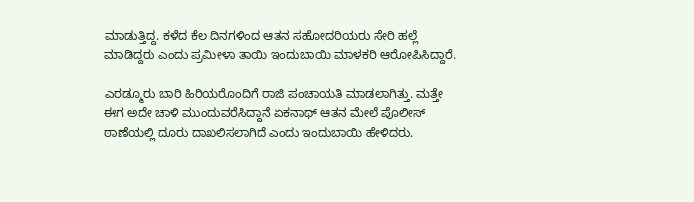ಮಾಡುತ್ತಿದ್ದ. ಕಳೆದ ಕೆಲ‌ ದಿನಗಳಿಂದ ಆತನ ಸಹೋದರಿಯರು ಸೇರಿ ಹಲ್ಲೆ ಮಾಡಿದ್ದರು ಎಂದು ಪ್ರಮೀಳಾ ತಾಯಿ ಇಂದುಬಾಯಿ ಮಾಳಕರಿ ಆರೋಪಿಸಿದ್ದಾರೆ.

ಎರಡ್ಮೂರು ಬಾರಿ ಹಿರಿಯರೊಂದಿಗೆ ರಾಜಿ ಪಂಚಾಯತಿ ಮಾಡಲಾಗಿತ್ತು. ಮತ್ತೇ ಈಗ ಅದೇ ಚಾಳಿ ಮುಂದುವರೆಸಿದ್ದಾನೆ ಏಕನಾಥ್ ಆತನ ಮೇಲೆ ಪೊಲೀಸ್ ಠಾಣೆಯಲ್ಲಿ ದೂರು ದಾಖಲಿಸಲಾಗಿದೆ ಎಂದು ಇಂದುಬಾಯಿ ಹೇಳಿದರು.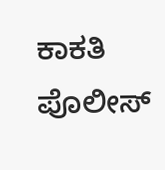ಕಾಕತಿ ಪೊಲೀಸ್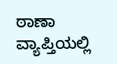ಠಾಣಾ ವ್ಯಾಪ್ತಿಯಲ್ಲಿ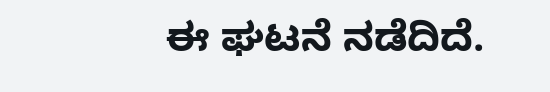ಈ ಘಟನೆ ನಡೆದಿದೆ.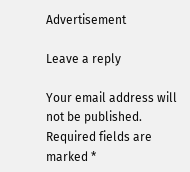Advertisement

Leave a reply

Your email address will not be published. Required fields are marked *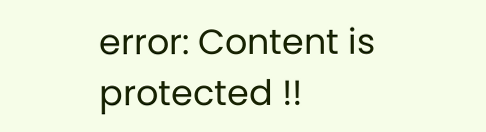error: Content is protected !!